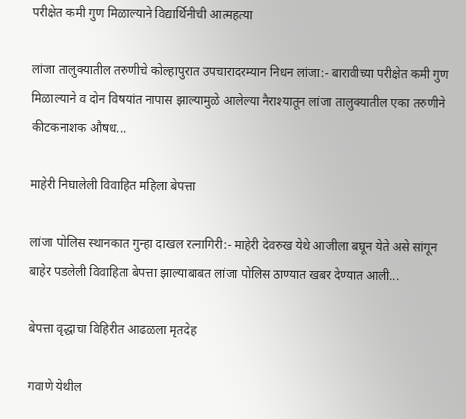परीक्षेत कमी गुण मिळाल्याने विद्यार्थिनीची आत्महत्या

लांजा तालुक्यातील तरुणीचे कोल्हापुरात उपचारादरम्यान निधन लांजा:- बारावीच्या परीक्षेत कमी गुण मिळाल्याने व दोन विषयांत नापास झाल्यामुळे आलेल्या नैराश्यातून लांजा तालुक्यातील एका तरुणीने कीटकनाशक औषध...

माहेरी निघालेली विवाहित महिला बेपत्ता

लांजा पोलिस स्थानकात गुन्हा दाखल रत्नागिरी:- माहेरी देवरुख येथे आजीला बघून येते असे सांगून बाहेर पडलेली विवाहिता बेपत्ता झाल्याबाबत लांजा पोलिस ठाण्यात खबर देण्यात आली...

बेपत्ता वृद्धाचा विहिरीत आढळला मृतदेह

गवाणे येथील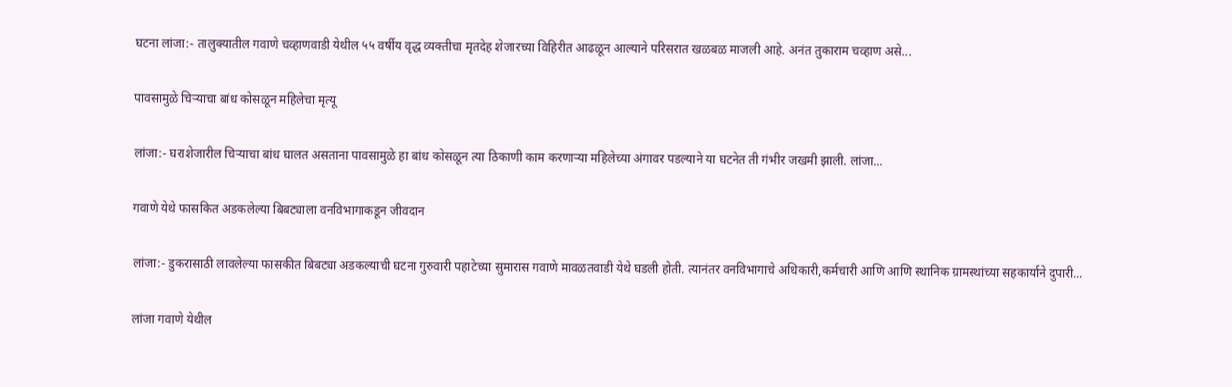घटना लांजा:- तालुक्यातील गवाणे चव्हाणवाडी येथील ५५ वर्षीय वृद्ध व्यक्तीचा मृतदेह शेजारच्या विहिरीत आढळून आल्याने परिसरात खळबळ माजली आहे. अनंत तुकाराम चव्हाण असे...

पावसामुळे चिऱ्याचा बांध कोसळून महिलेचा मृत्यू

लांजा:- घराशेजारील चिऱ्याचा बांध घालत असताना पावसामुळे हा बांध कोसळून त्या ठिकाणी काम करणाऱ्या महिलेच्या अंगावर पडल्याने या घटनेत ती गंभीर जखमी झाली. लांजा...

गवाणे येथे फासकित अडकलेल्या बिबट्याला वनविभागाकडून जीवदान

लांजा:- डुकरासाठी लावलेल्या फासकीत बिबट्या अडकल्याची घटना गुरुवारी पहाटेच्या सुमारास गवाणे मावळतवाडी येथे घडली होती. त्यानंतर वनविभागाचे अधिकारी,कर्मचारी आणि आणि स्थानिक ग्रामस्थांच्या सहकार्याने दुपारी...

लांजा गवाणे येथील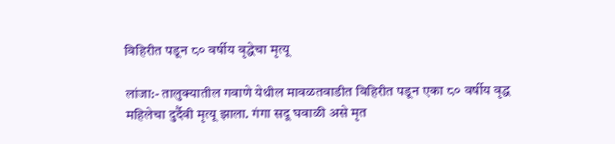विहिरीत पडून ८० वर्षीय वृद्धेचा मृत्यू

लांजा:- तालुक्यातील गवाणे येथील मावळतवाडीत विहिरीत पडून एका ८० वर्षीय वृद्ध महिलेचा दुर्दैवी मृत्यू झाला. गंगा सदू घवाळी असे मृत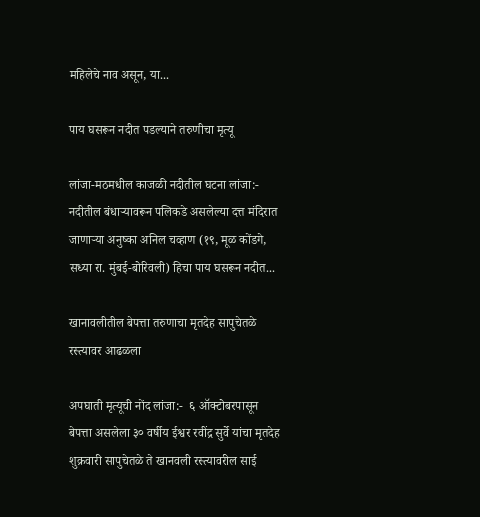महिलेचे नाव असून, या...

पाय घसरून नदीत पडल्याने तरुणीचा मृत्यू

लांजा-मठमधील काजळी नदीतील घटना लांजा:- नदीतील बंधाऱ्यावरून पलिकडे असलेल्या दत्त मंदिरात जाणाऱ्या अनुष्का अनिल चव्हाण (१९, मूळ कोंडगे, सध्या रा. मुंबई-बोरिवली) हिचा पाय घसरून नदीत...

खानावलीतील बेपत्ता तरुणाचा मृतदेह सापुचेतळे रस्त्यावर आढळला

अपघाती मृत्यूची नोंद लांजा:-  ६ ऑक्टोबरपासून बेपत्ता असलेला ३० वर्षीय ईश्वर रवींद्र सुर्वे यांचा मृतदेह शुक्रवारी सापुचेतळे ते खानवली रस्त्यावरील साई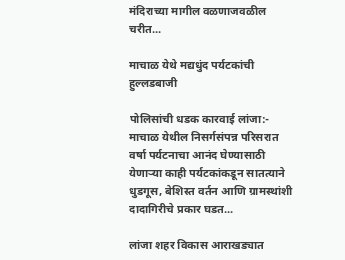मंदिराच्या मागील वळणाजवळील चरीत...

माचाळ येथे मद्यधुंद पर्यटकांची हुल्लडबाजी

पोलिसांची धडक कारवाई लांजा:- माचाळ येथील निसर्गसंपन्न परिसरात वर्षा पर्यटनाचा आनंद घेण्यासाठी येणाऱ्या काही पर्यटकांकडून सातत्याने धुडगूस, बेशिस्त वर्तन आणि ग्रामस्थांशी दादागिरीचे प्रकार घडत...

लांजा शहर विकास आराखड्यात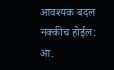आवश्यक बदल नक्कीच होईल: आ.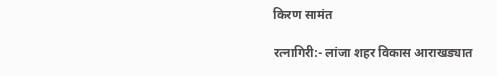किरण सामंत

रत्नागिरी:- लांजा शहर विकास आराखड्यात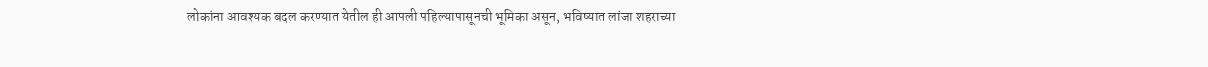लोकांना आवश्यक बदल करण्यात येतील ही आपली पहिल्यापासूनची भूमिका असून, भविष्यात लांजा शहराच्या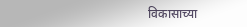विकासाच्या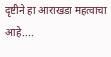दृष्टीने हा आराखडा महत्वाचा आहे....